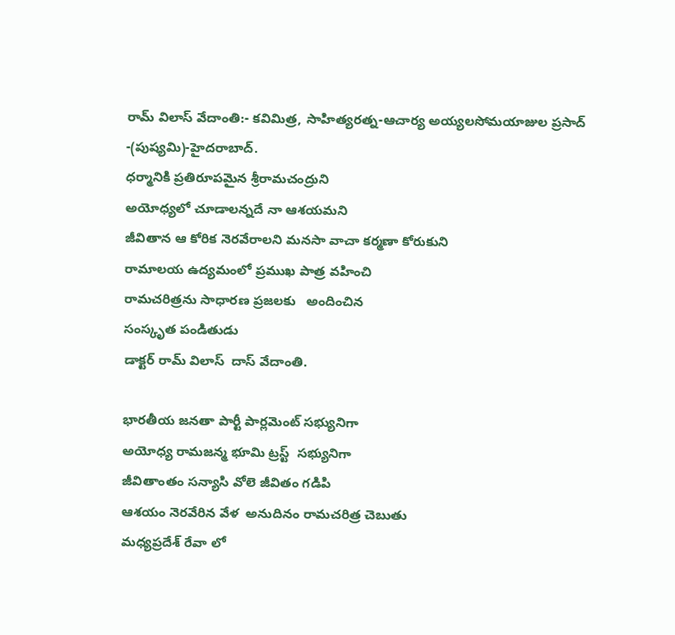రామ్ విలాస్ వేదాంతి:- కవిమిత్ర, సాహిత్యరత్న-ఆచార్య అయ్యలసోమయాజుల ప్రసాద్ -(పుష్యమి)-హైదరాబాద్.
ధర్మానికి ప్రతిరూపమైన శ్రీరామచంద్రుని
అయోధ్యలో చూడాలన్నదే నా ఆశయమని
జీవితాన ఆ కోరిక నెరవేరాలని మనసా వాచా కర్మణా కోరుకుని
రామాలయ ఉద్యమంలో ప్రముఖ పాత్ర వహించి
రామచరిత్రను సాధారణ ప్రజలకు   అందించిన
సంస్కృత పండితుడు
డాక్టర్ రామ్ విలాస్  దాస్ వేదాంతి.

భారతీయ జనతా పార్టీ పార్లమెంట్ సభ్యునిగా
అయోధ్య రామజన్మ భూమి ట్రస్ట్  సభ్యునిగా
జీవితాంతం సన్యాసి వోలె జీవితం గడిపి
ఆశయం నెరవేరిన వేళ  అనుదినం రామచరిత్ర చెబుతు
మధ్యప్రదేశ్ రేవా లో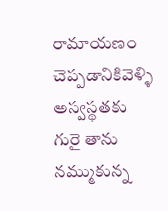రామాయణం చెప్పడానికివెళ్ళి
అస్వస్థతకు గురై తాను నమ్ముకున్న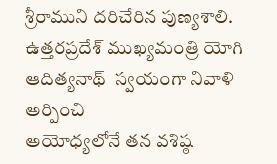శ్రీరాముని దరిచేరిన పుణ్యశాలి.
ఉత్తరప్రదేశ్ ముఖ్యమంత్రి యోగి ఆదిత్యనాథ్  స్వయంగా నివాళి అర్పించి
అయోధ్యలోనే తన వశిష్ఠ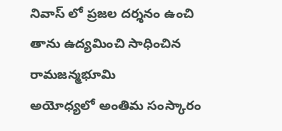నివాస్ లో ప్రజల దర్శనం ఉంచి
తాను ఉద్యమించి సాధించిన రామజన్మభూమి
అయోధ్యలో అంతిమ సంస్కారం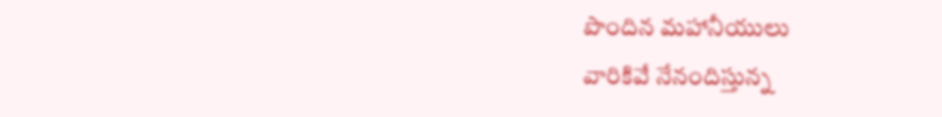పొందిన మహానీయులు
వారికివే నేనందిస్తున్న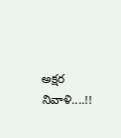అక్షర నివాళి....!!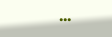...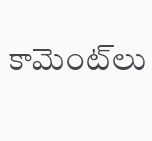కామెంట్‌లు